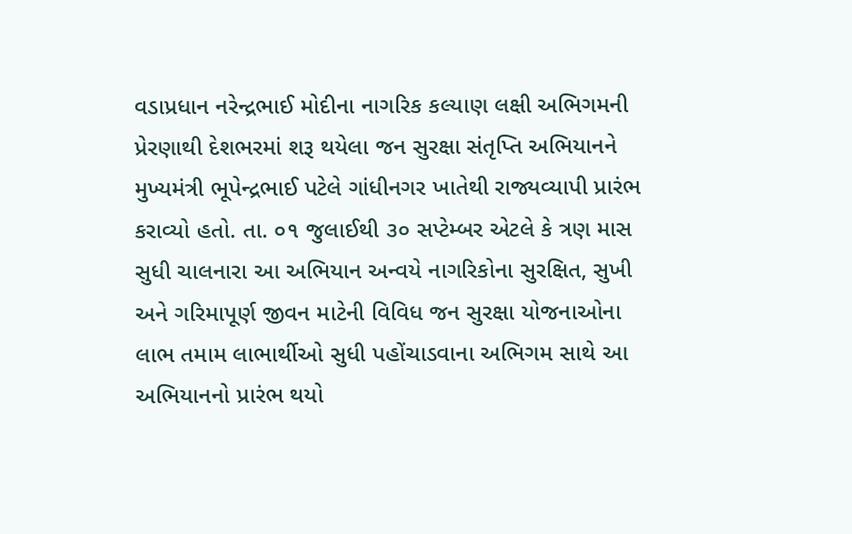વડાપ્રધાન નરેન્દ્રભાઈ મોદીના નાગરિક કલ્યાણ લક્ષી અભિગમની પ્રેરણાથી દેશભરમાં શરૂ થયેલા જન સુરક્ષા સંતૃપ્તિ અભિયાનને મુખ્યમંત્રી ભૂપેન્દ્રભાઈ પટેલે ગાંધીનગર ખાતેથી રાજ્યવ્યાપી પ્રારંભ કરાવ્યો હતો. તા. ૦૧ જુલાઈથી ૩૦ સપ્ટેમ્બર એટલે કે ત્રણ માસ સુધી ચાલનારા આ અભિયાન અન્વયે નાગરિકોના સુરક્ષિત, સુખી અને ગરિમાપૂર્ણ જીવન માટેની વિવિધ જન સુરક્ષા યોજનાઓના લાભ તમામ લાભાર્થીઓ સુધી પહોંચાડવાના અભિગમ સાથે આ અભિયાનનો પ્રારંભ થયો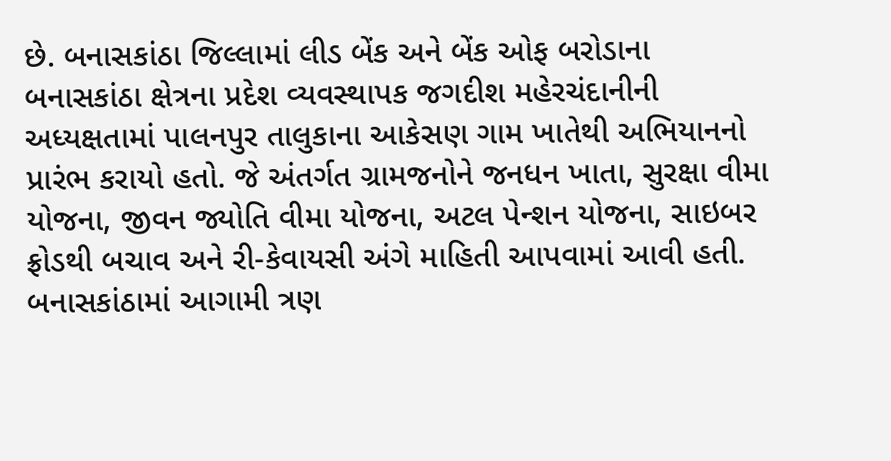છે. બનાસકાંઠા જિલ્લામાં લીડ બેંક અને બેંક ઓફ બરોડાના બનાસકાંઠા ક્ષેત્રના પ્રદેશ વ્યવસ્થાપક જગદીશ મહેરચંદાનીની અધ્યક્ષતામાં પાલનપુર તાલુકાના આકેસણ ગામ ખાતેથી અભિયાનનો પ્રારંભ કરાયો હતો. જે અંતર્ગત ગ્રામજનોને જનધન ખાતા, સુરક્ષા વીમા યોજના, જીવન જ્યોતિ વીમા યોજના, અટલ પેન્શન યોજના, સાઇબર ફ્રોડથી બચાવ અને રી-કેવાયસી અંગે માહિતી આપવામાં આવી હતી.
બનાસકાંઠામાં આગામી ત્રણ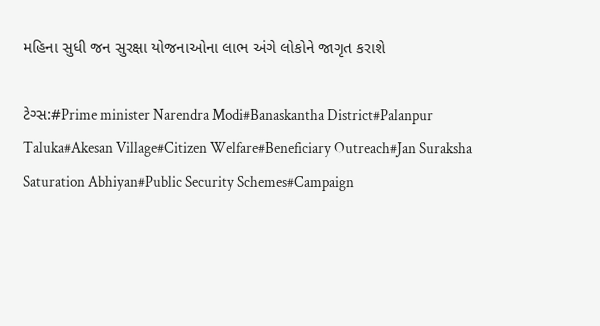મહિના સુધી જન સુરક્ષા યોજનાઓના લાભ અંગે લોકોને જાગૃત કરાશે

ટેગ્સ:#Prime minister Narendra Modi#Banaskantha District#Palanpur Taluka#Akesan Village#Citizen Welfare#Beneficiary Outreach#Jan Suraksha Saturation Abhiyan#Public Security Schemes#Campaign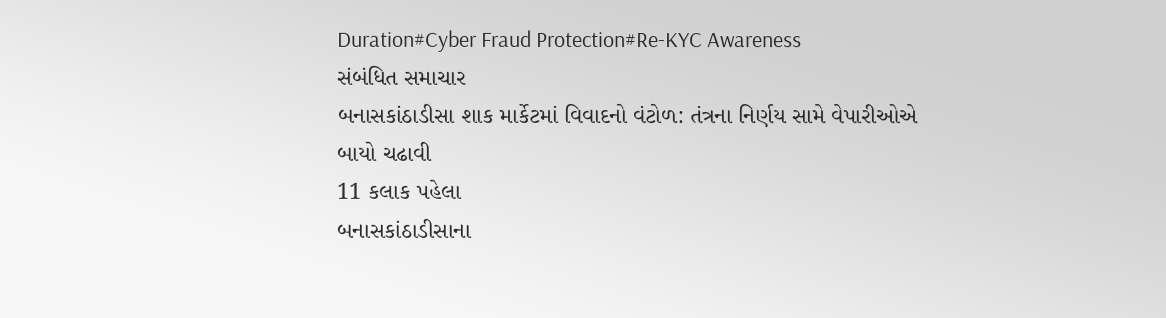Duration#Cyber Fraud Protection#Re-KYC Awareness
સંબંધિત સમાચાર
બનાસકાંઠાડીસા શાક માર્કેટમાં વિવાદનો વંટોળ: તંત્રના નિર્ણય સામે વેપારીઓએ બાયો ચઢાવી
11 કલાક પહેલા
બનાસકાંઠાડીસાના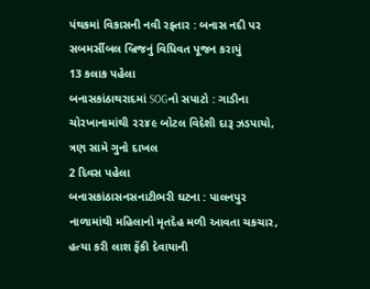પંથકમાં વિકાસની નવી રફ્તાર : બનાસ નદી પર સબમર્સીબલ બ્રિજનું વિધિવત પૂજન કરાયું
13 કલાક પહેલા
બનાસકાંઠાથરાદમાં SOGનો સપાટો : ગાડીના ચોરખાનામાંથી ૨૨૪૯ બોટલ વિદેશી દારૂ ઝડપાયો, ત્રણ સામે ગુનો દાખલ
2 દિવસ પહેલા
બનાસકાંઠાસનસનાટીભરી ઘટના : પાલનપુર નાળામાંથી મહિલાનો મૃતદેહ મળી આવતા ચકચાર, હત્યા કરી લાશ ફેંકી દેવાયાની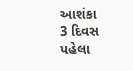આશંકા
3 દિવસ પહેલા